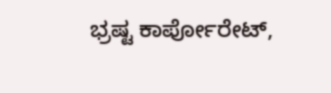ಭ್ರಷ್ಟ ಕಾರ್ಪೋರೇಟ್,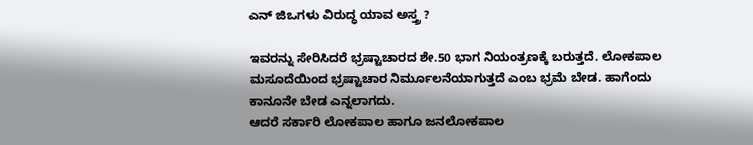ಎನ್ ಜಿಒಗಳು ವಿರುದ್ಧ ಯಾವ ಅಸ್ತ್ರ ?

ಇವರನ್ನು ಸೇರಿಸಿದರೆ ಭ್ರಷ್ಟಾಚಾರದ ಶೇ.50 ಭಾಗ ನಿಯಂತ್ರಣಕ್ಕೆ ಬರುತ್ತದೆ. ಲೋಕಪಾಲ ಮಸೂದೆಯಿಂದ ಭ್ರಷ್ಟಾಚಾರ ನಿರ್ಮೂಲನೆಯಾಗುತ್ತದೆ ಎಂಬ ಭ್ರಮೆ ಬೇಡ. ಹಾಗೆಂದು ಕಾನೂನೇ ಬೇಡ ಎನ್ನಲಾಗದು.
ಆದರೆ ಸರ್ಕಾರಿ ಲೋಕಪಾಲ ಹಾಗೂ ಜನಲೋಕಪಾಲ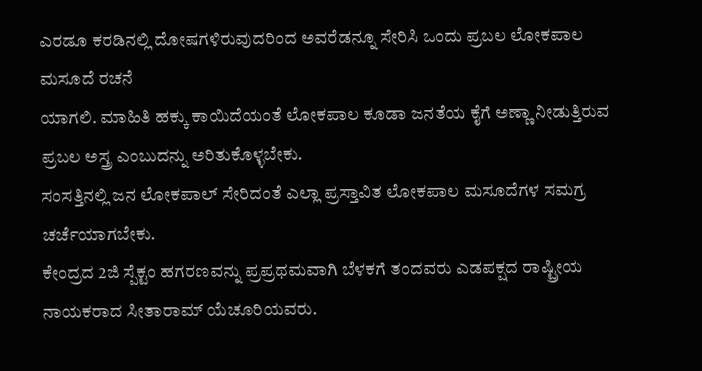ಎರಡೂ ಕರಡಿನಲ್ಲಿ ದೋಷಗಳಿರುವುದರಿಂದ ಅವರೆಡನ್ನೂ ಸೇರಿಸಿ ಒಂದು ಪ್ರಬಲ ಲೋಕಪಾಲ ಮಸೂದೆ ರಚನೆ
ಯಾಗಲಿ. ಮಾಹಿತಿ ಹಕ್ಕು ಕಾಯಿದೆಯಂತೆ ಲೋಕಪಾಲ ಕೂಡಾ ಜನತೆಯ ಕೈಗೆ ಅಣ್ಣಾ ನೀಡುತ್ತಿರುವ ಪ್ರಬಲ ಅಸ್ತ್ರ ಎಂಬುದನ್ನು ಅರಿತುಕೊಳ್ಳಬೇಕು.
ಸಂಸತ್ತಿನಲ್ಲಿ ಜನ ಲೋಕಪಾಲ್ ಸೇರಿದಂತೆ ಎಲ್ಲಾ ಪ್ರಸ್ತಾವಿತ ಲೋಕಪಾಲ ಮಸೂದೆಗಳ ಸಮಗ್ರ ಚರ್ಚೆಯಾಗಬೇಕು.
ಕೇಂದ್ರದ 2ಜಿ ಸ್ಪೆಕ್ಟಂ ಹಗರಣವನ್ನು ಪ್ರಪ್ರಥಮವಾಗಿ ಬೆಳಕಗೆ ತಂದವರು ಎಡಪಕ್ಷದ ರಾಷ್ಟ್ರೀಯ ನಾಯಕರಾದ ಸೀತಾರಾಮ್ ಯೆಚೂರಿಯವರು.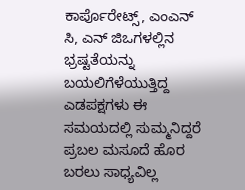ಕಾರ್ಪೊರೇಟ್ಸ್, ಎಂಎನ್ ಸಿ, ಎನ್ ಜಿಒಗಳಲ್ಲಿನ ಭ್ರಷ್ಟತೆಯನ್ನು ಬಯಲಿಗೆಳೆಯುತ್ತಿದ್ದ ಎಡಪಕ್ಷಗಳು ಈ ಸಮಯದಲ್ಲಿ ಸುಮ್ಮನಿದ್ದರೆ ಪ್ರಬಲ ಮಸೂದೆ ಹೊರ ಬರಲು ಸಾಧ್ಯವಿಲ್ಲ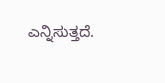ಎನ್ನಿಸುತ್ತದೆ.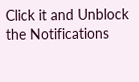Click it and Unblock the Notifications